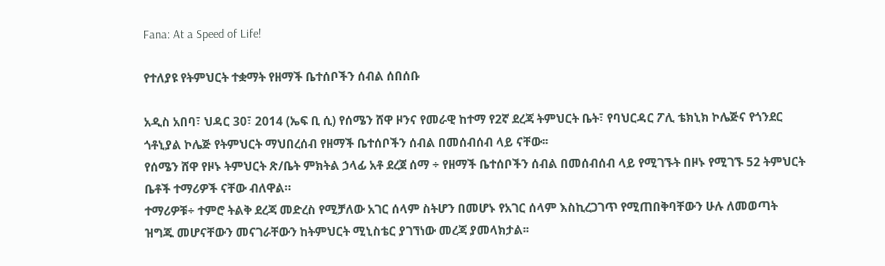Fana: At a Speed of Life!

የተለያዩ የትምህርት ተቋማት የዘማች ቤተሰቦችን ሰብል ሰበሰቡ

አዲስ አበባ፣ ህዳር 30፣ 2014 (ኤፍ ቢ ሲ) የሰሜን ሸዋ ዞንና የመራዊ ከተማ የ2ኛ ደረጃ ትምህርት ቤት፣ የባህርዳር ፖሊ ቴክኒክ ኮሌጅና የጎንደር ጎቶኒያል ኮሌጅ የትምህርት ማህበረሰብ የዘማች ቤተሰቦችን ሰብል በመሰብሰብ ላይ ናቸው፡፡
የሰሜን ሸዋ የዞኑ ትምህርት ጽ/ቤት ምክትል ኃላፊ አቶ ደረጀ ሰማ ÷ የዘማች ቤተሰቦችን ሰብል በመሰብሰብ ላይ የሚገኙት በዞኑ የሚገኙ 52 ትምህርት ቤቶች ተማሪዎች ናቸው ብለዋል።
ተማሪዎቹ÷ ተምሮ ትልቅ ደረጃ መድረስ የሚቻለው አገር ሰላም ስትሆን በመሆኑ የአገር ሰላም እስኪረጋገጥ የሚጠበቅባቸውን ሁሉ ለመወጣት ዝግጁ መሆናቸውን መናገራቸውን ከትምህርት ሚኒስቴር ያገኘነው መረጃ ያመላክታል፡፡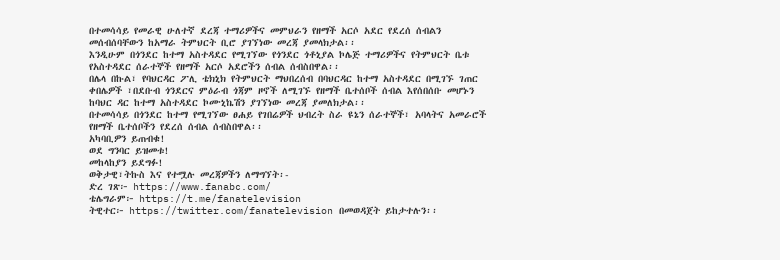በተመሳሳይ የመራዊ ሁለተኛ ደረጃ ተማሪዎችና መምህራን የዘማች አርሶ አደር የደረሰ ሰብልን መሰብሰባቸውን ከአማራ ትምህርት ቢሮ ያገኘነው መረጃ ያመላክታል፡፡
እንዲሁም በጎንደር ከተማ አስተዳደር የሚገኘው የጎንደር ጎቶኒያል ኮሌጅ ተማሪዎችና የትምህርት ቤቱ የአስተዳደር ሰራተኞች የዘማች አርሶ አደሮችን ሰብል ሰብስበዋል፡፡
በሌላ በኩል፣ የባህርዳር ፖሊ ቴክኒክ የትምህርት ማህበረሰብ በባህርዳር ከተማ አስተዳደር በሚገኙ ገጠር ቀበሌዎች ፣በደቡብ ጎንደርና ምዕራብ ጎጃም ዞኖች ለሚገኙ የዘማች ቤተሰቦች ሰብል እየሰበሰቡ መሆኑን ከባህር ዳር ከተማ አስተዳደር ኮሙኒኬሽን ያገኘነው መረጃ ያመለክታል፡፡
በተመሳሳይ በጎንደር ከተማ የሚገኘው ፀሐይ የገበሬዎች ህብረት ስራ ዩኔን ሰራተኞች፣ አባላትና አመራሮች የዘማች ቤተሰቦችን የደረሰ ሰብል ሰብስበዋል፡፡
አካባቢዎን ይጠብቁ!
ወደ ግንባር ይዝመቱ!
መከላከያን ይደግፉ!
ወቅታዊ፣ትኩስ እና የተሟሉ መረጃዎችን ለማግኘት፡-
ድረ ገጽ፦ https://www.fanabc.com/
ቴሌግራም፦ https://t.me/fanatelevision
ትዊተር፦ https://twitter.com/fanatelevision በመወዳጀት ይከታተሉን፡፡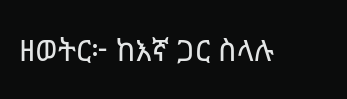ዘወትር፦ ከእኛ ጋር ስላሉ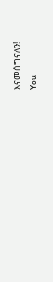እናመሰግናለን!
You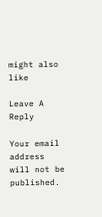might also like

Leave A Reply

Your email address will not be published.